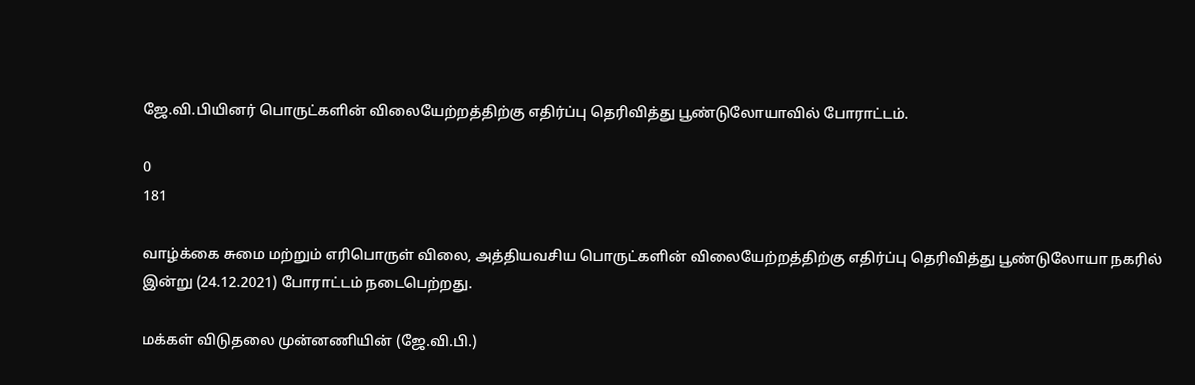ஜே.வி.பியினர் பொருட்களின் விலையேற்றத்திற்கு எதிர்ப்பு தெரிவித்து பூண்டுலோயாவில் போராட்டம்.

0
181

வாழ்க்கை சுமை மற்றும் எரிபொருள் விலை, அத்தியவசிய பொருட்களின் விலையேற்றத்திற்கு எதிர்ப்பு தெரிவித்து பூண்டுலோயா நகரில் இன்று (24.12.2021) போராட்டம் நடைபெற்றது.

மக்கள் விடுதலை முன்னணியின் (ஜே.வி.பி.)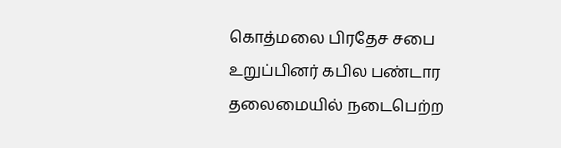கொத்மலை பிரதேச சபை உறுப்பினர் கபில பண்டார தலைமையில் நடைபெற்ற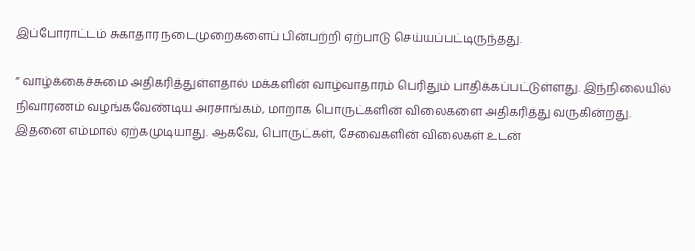இப்போராட்டம் சுகாதார நடைமுறைகளைப் பின்பற்றி ஏற்பாடு செய்யப்பட்டிருந்தது.

” வாழ்க்கைச்சுமை அதிகரித்துள்ளதால் மக்களின் வாழ்வாதாரம் பெரிதும் பாதிக்கப்பட்டுள்ளது. இந்நிலையில் நிவாரணம் வழங்கவேண்டிய அரசாங்கம், மாறாக பொருட்களின் விலைகளை அதிகரித்து வருகின்றது. இதனை எம்மால் ஏற்கமுடியாது. ஆகவே, பொருட்கள், சேவைகளின் விலைகள் உடன்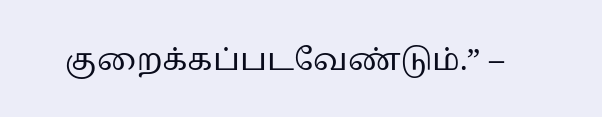குறைக்கப்படவேண்டும்.” –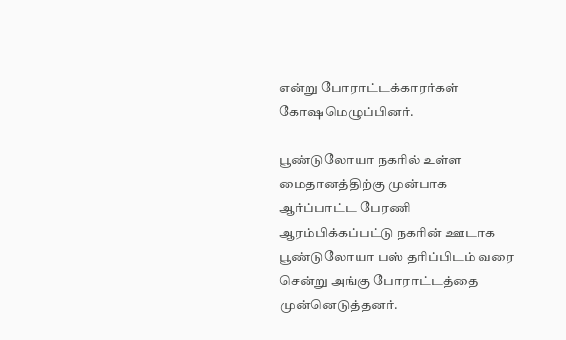என்று போராட்டக்காரர்கள் கோஷமெழுப்பினர்.

பூண்டுலோயா நகரில் உள்ள மைதானத்திற்கு முன்பாக ஆர்ப்பாட்ட பேரணி ஆரம்பிக்கப்பட்டு நகரின் ஊடாக பூண்டுலோயா பஸ் தரிப்பிடம் வரை சென்று அங்கு போராட்டத்தை முன்னெடுத்தனர்.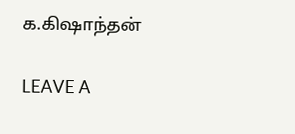க.கிஷாந்தன்

LEAVE A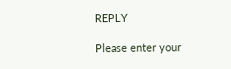REPLY

Please enter your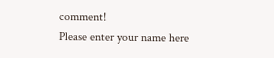comment!
Please enter your name here